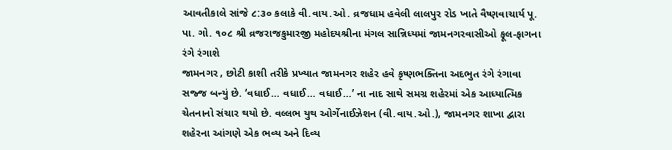આવતીકાલે સાંજે ૮:૩૦ કલાકે વી.વાય.ઓ. વ્રજધામ હવેલી લાલપુર રોડ ખાતે વૈષ્ણવાચાર્ય પૂ. પા. ગો. ૧૦૮ શ્રી વ્રજરાજકુમારજી મહોદયશ્રીના મંગલ સાન્નિધ્યમાં જામનગરવાસીઓ ફૂલ-ફાગના રંગે રંગાશે
જામનગર , છોટી કાશી તરીકે પ્રખ્યાત જામનગર શહેર હવે કૃષ્ણભક્તિના અદભુત રંગે રંગાવા સજ્જ બન્યું છે. ‘વધાઈ… વધાઈ… વધાઈ…’ ના નાદ સાથે સમગ્ર શહેરમાં એક આધ્યાત્મિક ચેતનાનો સંચાર થયો છે. વલ્લભ યુથ ઓર્ગેનાઈઝેશન (વી.વાય.ઓ.), જામનગર શાખા દ્વારા શહેરના આંગણે એક ભવ્ય અને દિવ્ય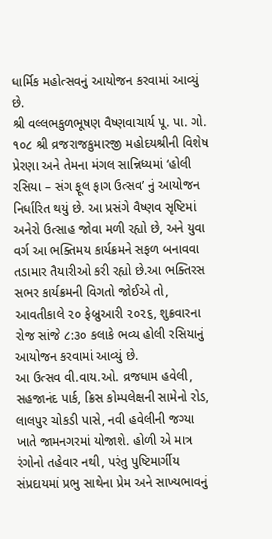ધાર્મિક મહોત્સવનું આયોજન કરવામાં આવ્યું છે.
શ્રી વલ્લભકુળભૂષણ વૈષ્ણવાચાર્ય પૂ. પા. ગો. ૧૦૮ શ્રી વ્રજરાજકુમારજી મહોદયશ્રીની વિશેષ પ્રેરણા અને તેમના મંગલ સાન્નિધ્યમાં ‘હોલી રસિયા – સંગ ફૂલ ફાગ ઉત્સવ’ નું આયોજન નિર્ધારિત થયું છે. આ પ્રસંગે વૈષ્ણવ સૃષ્ટિમાં અનેરો ઉત્સાહ જોવા મળી રહ્યો છે, અને યુવા વર્ગ આ ભક્તિમય કાર્યક્રમને સફળ બનાવવા તડામાર તૈયારીઓ કરી રહ્યો છે.આ ભક્તિરસ સભર કાર્યક્રમની વિગતો જોઈએ તો, આવતીકાલે ૨૦ ફેબ્રુઆરી ૨૦૨૬, શુક્રવારના રોજ સાંજે ૮:૩૦ કલાકે ભવ્ય હોલી રસિયાનું આયોજન કરવામાં આવ્યું છે.
આ ઉત્સવ વી.વાય.ઓ. વ્રજધામ હવેલી, સહજાનંદ પાર્ક, ક્રિસ કોમ્પલેક્ષની સામેનો રોડ, લાલપુર ચોકડી પાસે, નવી હવેલીની જગ્યા ખાતે જામનગરમાં યોજાશે. હોળી એ માત્ર રંગોનો તહેવાર નથી, પરંતુ પુષ્ટિમાર્ગીય સંપ્રદાયમાં પ્રભુ સાથેના પ્રેમ અને સાખ્યભાવનું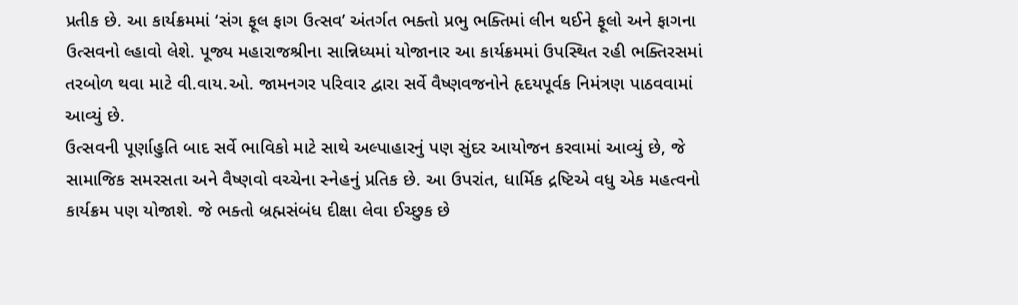પ્રતીક છે. આ કાર્યક્રમમાં ‘સંગ ફૂલ ફાગ ઉત્સવ’ અંતર્ગત ભક્તો પ્રભુ ભક્તિમાં લીન થઈને ફૂલો અને ફાગના ઉત્સવનો લ્હાવો લેશે. પૂજ્ય મહારાજશ્રીના સાન્નિધ્યમાં યોજાનાર આ કાર્યક્રમમાં ઉપસ્થિત રહી ભક્તિરસમાં તરબોળ થવા માટે વી.વાય.ઓ. જામનગર પરિવાર દ્વારા સર્વે વૈષ્ણવજનોને હૃદયપૂર્વક નિમંત્રણ પાઠવવામાં આવ્યું છે.
ઉત્સવની પૂર્ણાહુતિ બાદ સર્વે ભાવિકો માટે સાથે અલ્પાહારનું પણ સુંદર આયોજન કરવામાં આવ્યું છે, જે સામાજિક સમરસતા અને વૈષ્ણવો વચ્ચેના સ્નેહનું પ્રતિક છે. આ ઉપરાંત, ધાર્મિક દ્રષ્ટિએ વધુ એક મહત્વનો કાર્યક્રમ પણ યોજાશે. જે ભક્તો બ્રહ્મસંબંધ દીક્ષા લેવા ઈચ્છુક છે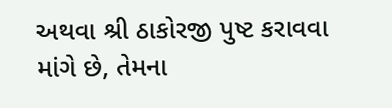અથવા શ્રી ઠાકોરજી પુષ્ટ કરાવવા માંગે છે, તેમના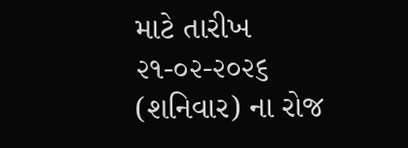માટે તારીખ ૨૧-૦૨-૨૦૨૬ (શનિવાર) ના રોજ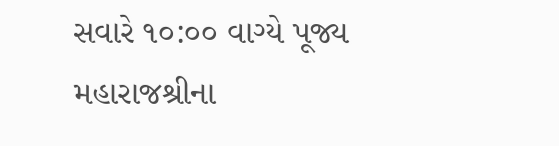સવારે ૧૦:૦૦ વાગ્યે પૂજ્ય મહારાજશ્રીના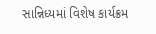સાન્નિધ્યમાં વિશેષ કાર્યક્રમ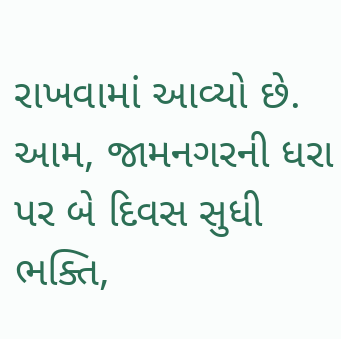રાખવામાં આવ્યો છે. આમ, જામનગરની ધરા પર બે દિવસ સુધી ભક્તિ,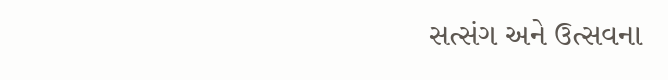સત્સંગ અને ઉત્સવના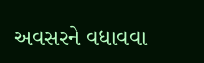અવસરને વધાવવા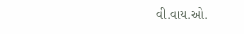વી.વાય.ઓ.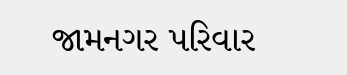જામનગર પરિવાર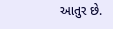આતુર છે.